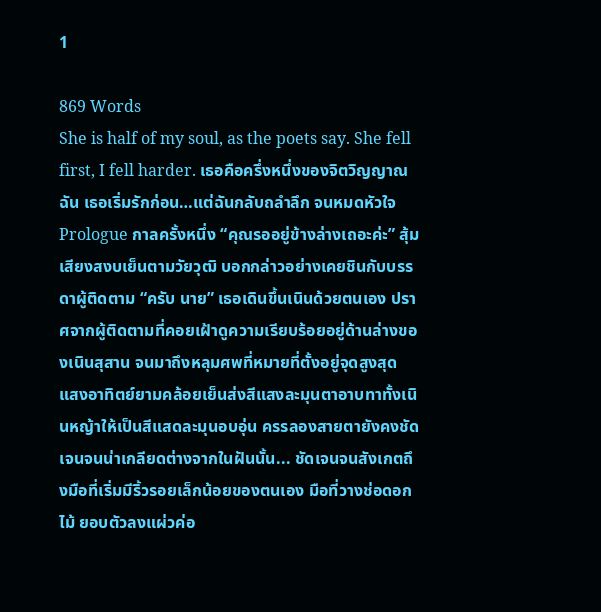1

869 Words
She is half of my soul, as the poets say. She fell first, I fell harder. เธอคือครึ่งหนึ่งของจิตวิญญาณฉัน เธอเริ่มรักก่อน…แต่ฉันกลับถลำลึก จนหมดหัวใจ Prologue กาลครั้งหนึ่ง “คุณรออยู่ข้างล่างเถอะค่ะ” สุ้มเสียงสงบเย็นตามวัยวุฒิ บอกกล่าวอย่างเคยชินกับบรรดาผู้ติดตาม “ครับ นาย” เธอเดินขึ้นเนินด้วยตนเอง ปราศจากผู้ติดตามที่คอยเฝ้าดูความเรียบร้อยอยู่ด้านล่างของเนินสุสาน จนมาถึงหลุมศพที่หมายที่ตั้งอยู่จุดสูงสุด แสงอาทิตย์ยามคล้อยเย็นส่งสีแสงละมุนตาอาบทาทั้งเนินหญ้าให้เป็นสีแสดละมุนอบอุ่น ครรลองสายตายังคงชัดเจนจนน่าเกลียดต่างจากในฝันนั้น... ชัดเจนจนสังเกตถึงมือที่เริ่มมีริ้วรอยเล็กน้อยของตนเอง มือที่วางช่อดอกไม้ ยอบตัวลงแผ่วค่อ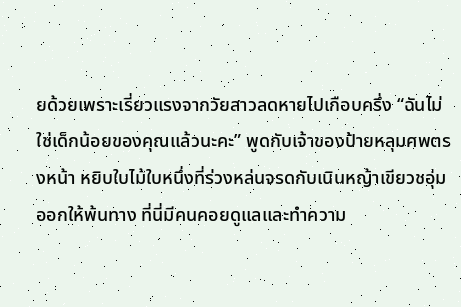ยด้วยเพราะเรี่ยวแรงจากวัยสาวลดหายไปเกือบครึ่ง “ฉันไม่ใช่เด็กน้อยของคุณแล้วนะคะ” พูดกับเจ้าของป้ายหลุมศพตรงหน้า หยิบใบไม้ใบหนึ่งที่ร่วงหล่นจรดกับเนินหญ้าเขียวชอุ่มออกให้พ้นทาง ที่นี่มีคนคอยดูแลและทำความ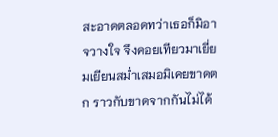สะอาดตลอดทว่าเธอก็มิอาจวางใจ จึงคอยเทียวมาเยี่ยมเยียนสม่ำเสมอมิเคยขาดตก ราวกับขาดจากกันไม่ได้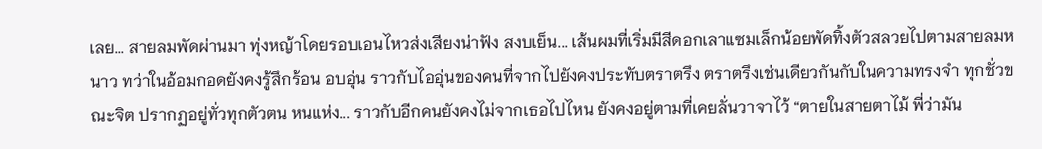เลย... สายลมพัดผ่านมา ทุ่งหญ้าโดยรอบเอนไหวส่งเสียงน่าฟัง สงบเย็น... เส้นผมที่เริ่มมีสีดอกเลาแซมเล็กน้อยพัดทิ้งตัวสลวยไปตามสายลมหนาว ทว่าในอ้อมกอดยังคงรู้สึกร้อน อบอุ่น ราวกับไออุ่นของคนที่จากไปยังคงประทับตราตรึง ตราตรึงเช่นเดียวกันกับในความทรงจำ ทุกชั่วขณะจิต ปรากฏอยู่ทั่วทุกตัวตน หนแห่ง... ราวกับอีกคนยังคงไม่จากเธอไปไหน ยังคงอยู่ตามที่เคยลั่นวาจาไว้ “ตายในสายตาไม้ พี่ว่ามัน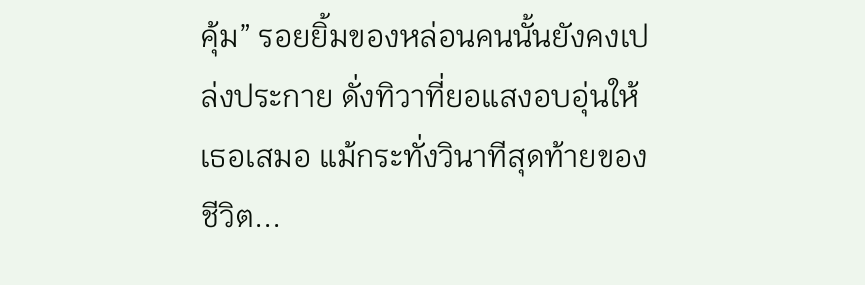คุ้ม” รอยยิ้มของหล่อนคนนั้นยังคงเปล่งประกาย ดั่งทิวาที่ยอแสงอบอุ่นให้เธอเสมอ แม้กระทั่งวินาทีสุดท้ายของชีวิต...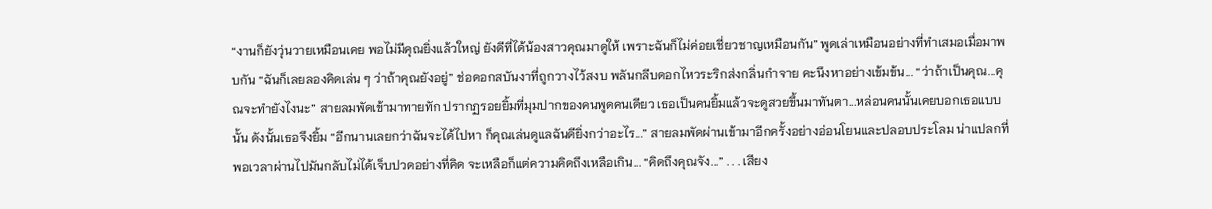“งานก็ยังวุ่นวายเหมือนเคย พอไม่มีคุณยิ่งแล้วใหญ่ ยังดีที่ได้น้องสาวคุณมาดูให้ เพราะฉันก็ไม่ค่อยเชี่ยวชาญเหมือนกัน” พูดเล่าเหมือนอย่างที่ทำเสมอเมื่อมาพบกัน “ฉันก็เลยลองคิดเล่น ๆ ว่าถ้าคุณยังอยู่” ช่อดอกสบันงาที่ถูกวางไว้สงบ พลันกลีบดอกไหวระริกส่งกลิ่นกำจาย คะนึงหาอย่างเข้มข้น... “ว่าถ้าเป็นคุณ...คุณจะทำยังไงนะ” สายลมพัดเข้ามาทายทัก ปรากฏรอยยิ้มที่มุมปากของคนพูดคนเดียว เธอเป็นคนยิ้มแล้วจะดูสวยขึ้นมาทันตา...หล่อนคนนั้นเคยบอกเธอแบบนั้น ดังนั้นเธอจึงยิ้ม “อีกนานเลยกว่าฉันจะได้ไปหา ก็คุณเล่นดูแลฉันดียิ่งกว่าอะไร...” สายลมพัดผ่านเข้ามาอีกครั้งอย่างอ่อนโยนและปลอบประโลม น่าแปลกที่พอเวลาผ่านไปมันกลับไม่ได้เจ็บปวดอย่างที่คิด จะเหลือก็แต่ความคิดถึงเหลือเกิน... “คิดถึงคุณจัง...” . . . เสียง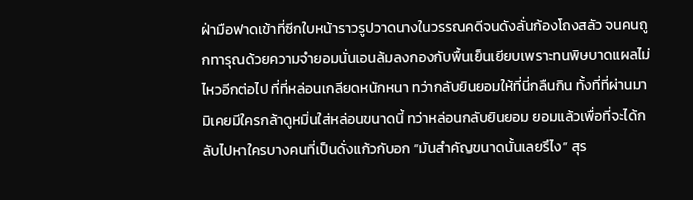ฝ่ามือฟาดเข้าที่ซีกใบหน้าราวรูปวาดนางในวรรณคดีจนดังลั่นก้องโถงสลัว จนคนถูกทารุณด้วยความจำยอมนั่นเอนล้มลงกองกับพื้นเย็นเยียบเพราะทนพิษบาดแผลไม่ไหวอีกต่อไป ที่ที่หล่อนเกลียดหนักหนา ทว่ากลับยินยอมให้ที่นี่กลืนกิน ทั้งที่ที่ผ่านมามิเคยมีใครกล้าดูหมิ่นใส่หล่อนขนาดนี้ ทว่าหล่อนกลับยินยอม ยอมแล้วเพื่อที่จะได้กลับไปหาใครบางคนที่เป็นดั่งแก้วกับอก “มันสำคัญขนาดนั้นเลยรึไง” สุร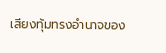เสียงทุ้มทรงอำนาจของ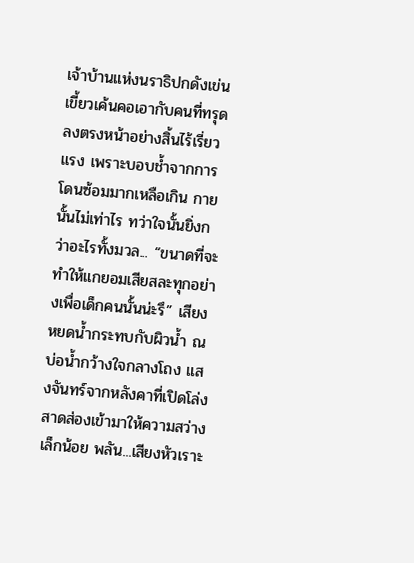เจ้าบ้านแห่งนราธิปกดังเข่นเขี้ยวเค้นคอเอากับคนที่ทรุดลงตรงหน้าอย่างสิ้นไร้เรี่ยวแรง เพราะบอบช้ำจากการโดนซ้อมมากเหลือเกิน กายนั้นไม่เท่าไร ทว่าใจนั้นยิ่งกว่าอะไรทั้งมวล... “ขนาดที่จะทำให้แกยอมเสียสละทุกอย่างเพื่อเด็กคนนั้นน่ะรึ” เสียงหยดน้ำกระทบกับผิวน้ำ ณ บ่อน้ำกว้างใจกลางโถง แสงจันทร์จากหลังคาที่เปิดโล่งสาดส่องเข้ามาให้ความสว่างเล็กน้อย พลัน...เสียงหัวเราะ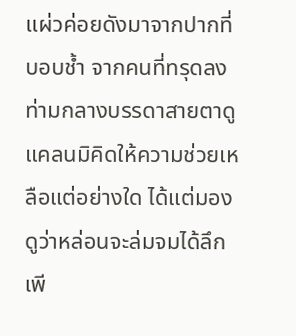แผ่วค่อยดังมาจากปากที่บอบช้ำ จากคนที่ทรุดลงท่ามกลางบรรดาสายตาดูแคลนมิคิดให้ความช่วยเหลือแต่อย่างใด ได้แต่มองดูว่าหล่อนจะล่มจมได้ลึกเพี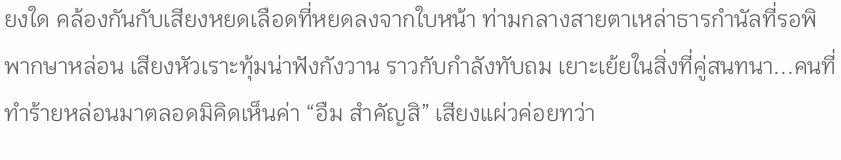ยงใด คล้องกันกับเสียงหยดเลือดที่หยดลงจากใบหน้า ท่ามกลางสายตาเหล่าธารกำนัลที่รอพิพากษาหล่อน เสียงหัวเราะทุ้มน่าฟังกังวาน ราวกับกำลังทับถม เยาะเย้ยในสิ่งที่คู่สนทนา...คนที่ทำร้ายหล่อนมาตลอดมิคิดเห็นค่า “อืม สำคัญสิ” เสียงแผ่วค่อยทว่า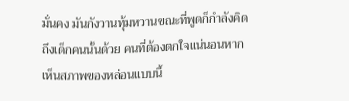มั่นคง มันกังวานทุ้มหวานขณะที่พูดก็กำลังคิดถึงเด็กคนนั้นด้วย คนที่ต้องตกใจแน่นอนหากเห็นสภาพของหล่อนแบบนี้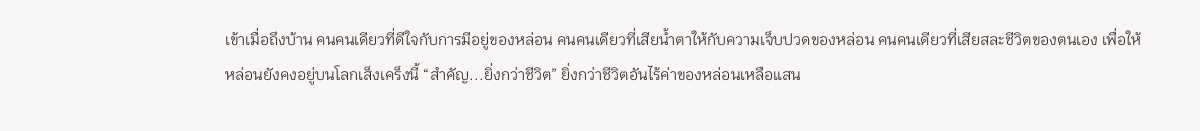เข้าเมื่อถึงบ้าน คนคนเดียวที่ดีใจกับการมีอยู่ของหล่อน คนคนเดียวที่เสียน้ำตาให้กับความเจ็บปวดของหล่อน คนคนเดียวที่เสียสละชีวิตของตนเอง เพื่อให้หล่อนยังคงอยู่บนโลกเส็งเคร็งนี้ “สำคัญ...ยิ่งกว่าชีวิต” ยิ่งกว่าชีวิตอันไร้ค่าของหล่อนเหลือแสน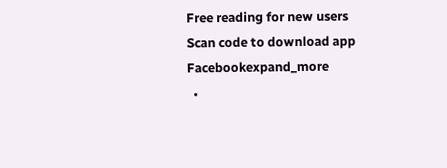Free reading for new users
Scan code to download app
Facebookexpand_more
  •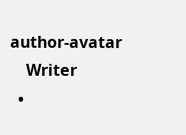author-avatar
    Writer
  •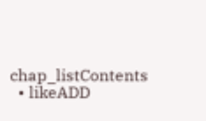chap_listContents
  • likeADD